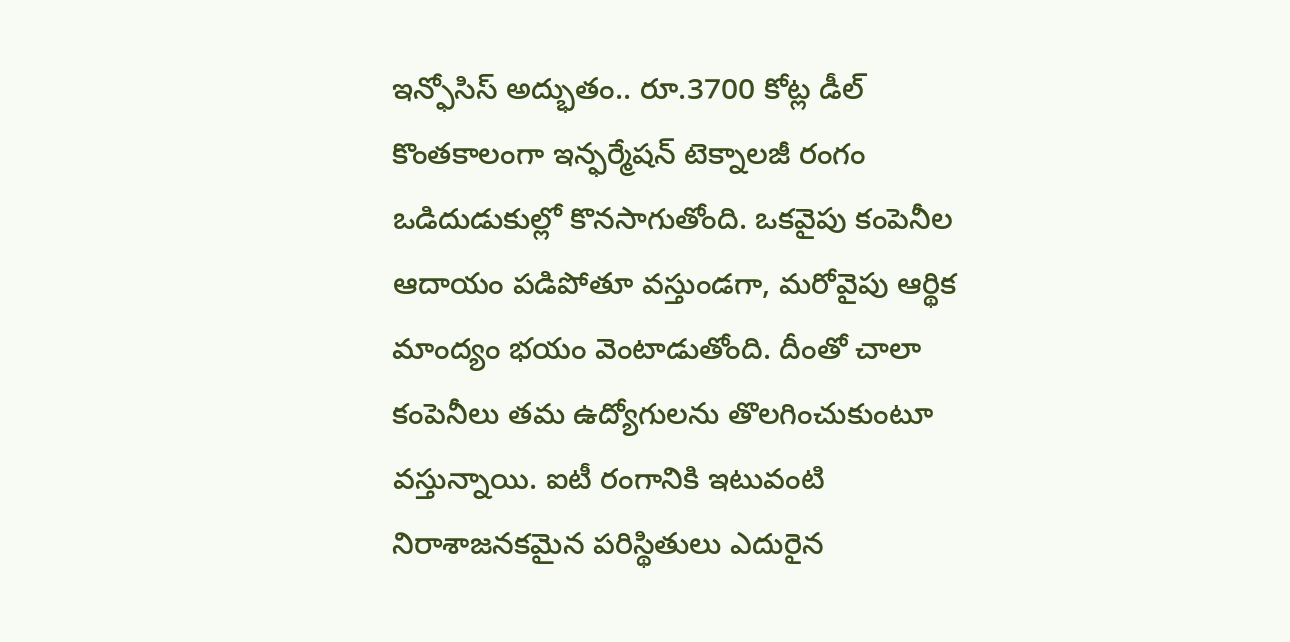ఇన్ఫోసిస్ అద్భుతం.. రూ.3700 కోట్ల డీల్
కొంతకాలంగా ఇన్ఫర్మేషన్ టెక్నాలజీ రంగం ఒడిదుడుకుల్లో కొనసాగుతోంది. ఒకవైపు కంపెనీల ఆదాయం పడిపోతూ వస్తుండగా, మరోవైపు ఆర్థిక మాంద్యం భయం వెంటాడుతోంది. దీంతో చాలా కంపెనీలు తమ ఉద్యోగులను తొలగించుకుంటూ వస్తున్నాయి. ఐటీ రంగానికి ఇటువంటి నిరాశాజనకమైన పరిస్థితులు ఎదురైన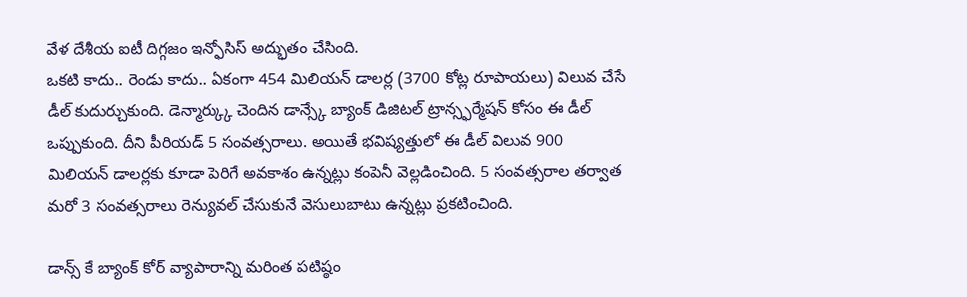వేళ దేశీయ ఐటీ దిగ్గజం ఇన్ఫోసిస్ అద్భుతం చేసింది.
ఒకటి కాదు.. రెండు కాదు.. ఏకంగా 454 మిలియన్ డాలర్ల (3700 కోట్ల రూపాయలు) విలువ చేసే డీల్ కుదుర్చుకుంది. డెన్మార్క్కు చెందిన డాన్స్కే బ్యాంక్ డిజిటల్ ట్రాన్స్ఫర్మేషన్ కోసం ఈ డీల్ ఒప్పుకుంది. దీని పీరియడ్ 5 సంవత్సరాలు. అయితే భవిష్యత్తులో ఈ డీల్ విలువ 900 మిలియన్ డాలర్లకు కూడా పెరిగే అవకాశం ఉన్నట్లు కంపెనీ వెల్లడించింది. 5 సంవత్సరాల తర్వాత మరో 3 సంవత్సరాలు రెన్యువల్ చేసుకునే వెసులుబాటు ఉన్నట్లు ప్రకటించింది.

డాన్స్ కే బ్యాంక్ కోర్ వ్యాపారాన్ని మరింత పటిష్ఠం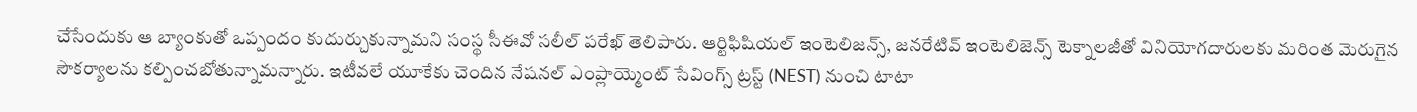చేసేందుకు ఆ బ్యాంకుతో ఒప్పందం కుదుర్చుకున్నామని సంస్థ సీఈవో సలీల్ పరేఖ్ తెలిపారు. ఆర్టిఫిషియల్ ఇంటెలిజన్స్, జనరేటివ్ ఇంటెలిజెన్స్ టెక్నాలజీతో వినియోగదారులకు మరింత మెరుగైన సౌకర్యాలను కల్పించబోతున్నామన్నారు. ఇటీవలే యూకేకు చెందిన నేషనల్ ఎంప్లాయ్మెంట్ సేవింగ్స్ ట్రస్ట్ (NEST) నుంచి టాటా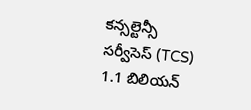కన్సల్టెన్సీ సర్వీసెస్ (TCS) 1.1 బిలియన్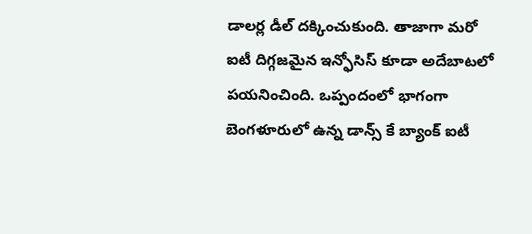డాలర్ల డీల్ దక్కించుకుంది. తాజాగా మరో ఐటీ దిగ్గజమైన ఇన్ఫోసిస్ కూడా అదేబాటలో పయనించింది. ఒప్పందంలో భాగంగా బెంగళూరులో ఉన్న డాన్స్ కే బ్యాంక్ ఐటీ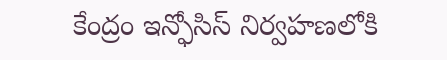కేంద్రం ఇన్ఫోసిస్ నిర్వహణలోకి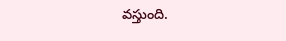వస్తుంది.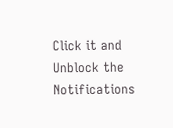Click it and Unblock the Notifications